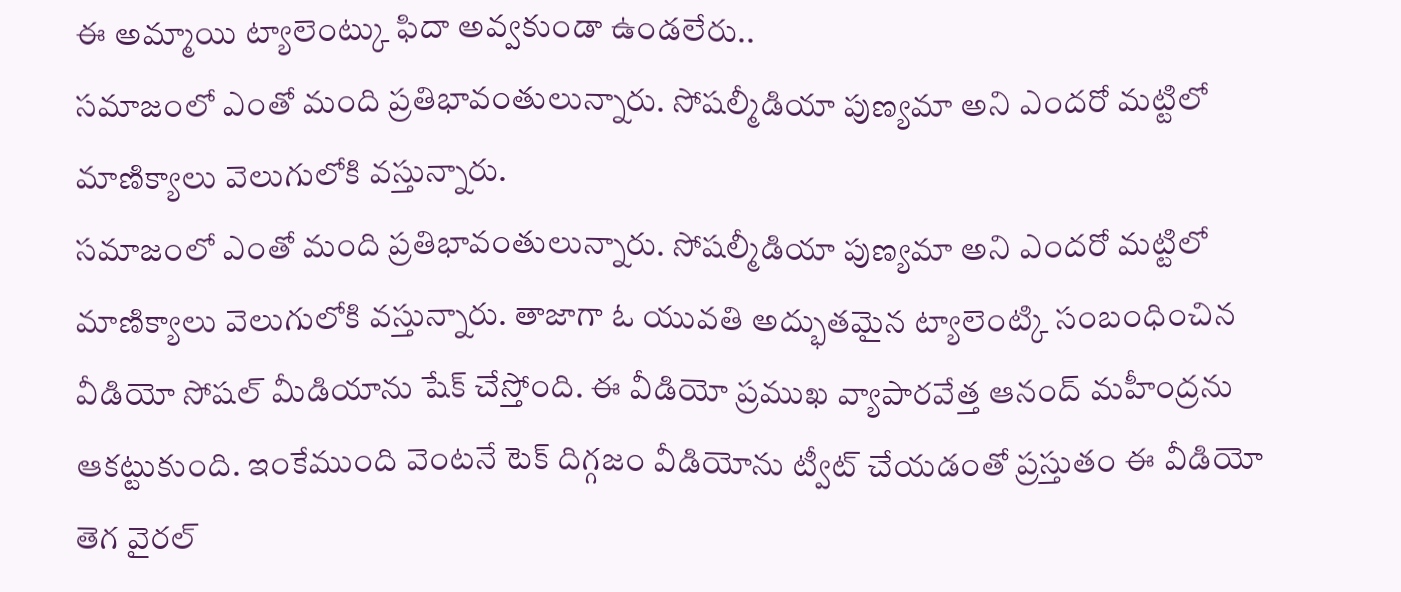ఈ అమ్మాయి ట్యాలెంట్కు ఫిదా అవ్వకుండా ఉండలేరు..
సమాజంలో ఎంతో మంది ప్రతిభావంతులున్నారు. సోషల్మీడియా పుణ్యమా అని ఎందరో మట్టిలో మాణిక్యాలు వెలుగులోకి వస్తున్నారు.
సమాజంలో ఎంతో మంది ప్రతిభావంతులున్నారు. సోషల్మీడియా పుణ్యమా అని ఎందరో మట్టిలో మాణిక్యాలు వెలుగులోకి వస్తున్నారు. తాజాగా ఓ యువతి అద్భుతమైన ట్యాలెంట్కి సంబంధించిన వీడియో సోషల్ మీడియాను షేక్ చేస్తోంది. ఈ వీడియో ప్రముఖ వ్యాపారవేత్త ఆనంద్ మహీంద్రను ఆకట్టుకుంది. ఇంకేముంది వెంటనే టెక్ దిగ్గజం వీడియోను ట్వీట్ చేయడంతో ప్రస్తుతం ఈ వీడియో తెగ వైరల్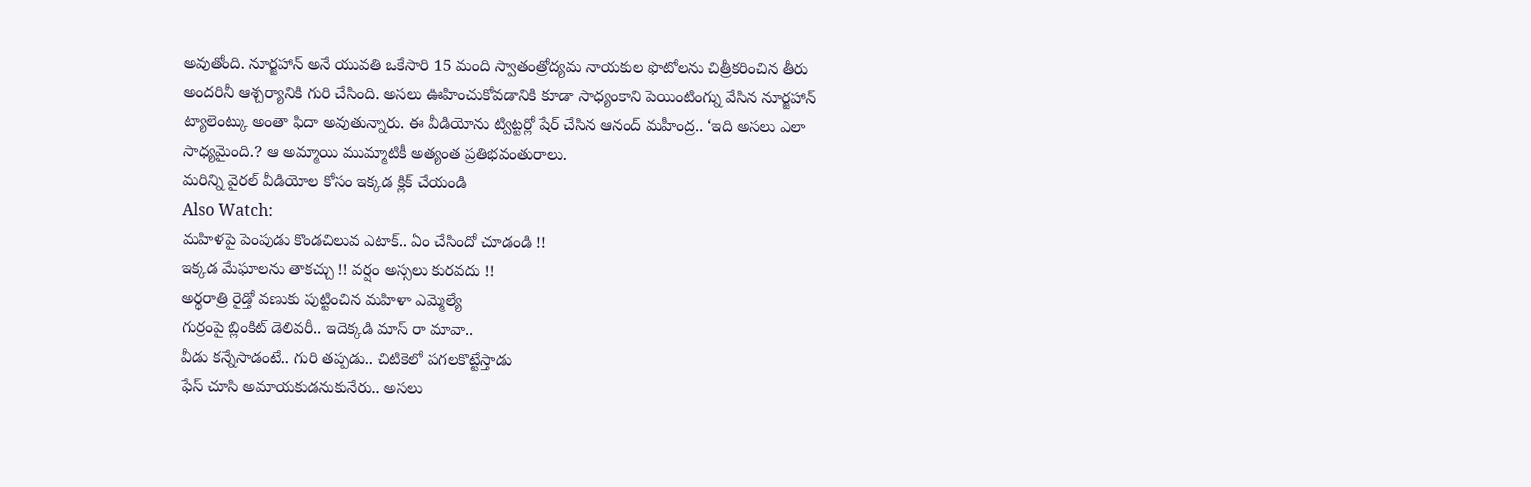అవుతోంది. నూర్జహాన్ అనే యువతి ఒకేసారి 15 మంది స్వాతంత్రోద్యమ నాయకుల ఫొటోలను చిత్రీకరించిన తీరు అందరినీ ఆశ్చర్యానికి గురి చేసింది. అసలు ఊహించుకోవడానికి కూడా సాధ్యంకాని పెయింటింగ్ను వేసిన నూర్జహాన్ ట్యాలెంట్కు అంతా ఫిదా అవుతున్నారు. ఈ వీడియోను ట్విట్టర్లో షేర్ చేసిన ఆనంద్ మహీంద్ర.. ‘ఇది అసలు ఎలా సాధ్యమైంది.? ఆ అమ్మాయి ముమ్మాటికీ అత్యంత ప్రతిభవంతురాలు.
మరిన్ని వైరల్ వీడియోల కోసం ఇక్కడ క్లిక్ చేయండి
Also Watch:
మహిళపై పెంపుడు కొండచిలువ ఎటాక్.. ఏం చేసిందో చూడండి !!
ఇక్కడ మేఘాలను తాకచ్చు !! వర్షం అస్సలు కురవదు !!
అర్థరాత్రి రైడ్తో వణుకు పుట్టించిన మహిళా ఎమ్మెల్యే
గుర్రంపై బ్లింకిట్ డెలివరీ.. ఇదెక్కడి మాస్ రా మావా..
వీడు కన్నేసాడంటే.. గురి తప్పడు.. చిటికెలో పగలకొట్టేస్తాడు
ఫేస్ చూసి అమాయకుడనుకునేరు.. అసలు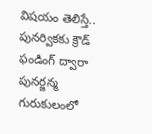విషయం తెలిస్తే..
పునర్వికకు క్రౌడ్ ఫండింగ్ ద్వారా పునర్జన్మ
గురుకులంలో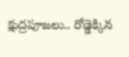క్షుద్రపూజలు.. రోడ్డెక్కిన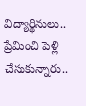విద్యార్థినులు..
ప్రేమించి పెళ్లి చేసుకున్నారు..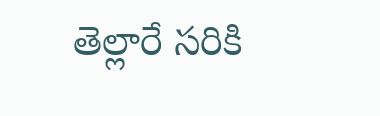తెల్లారే సరికి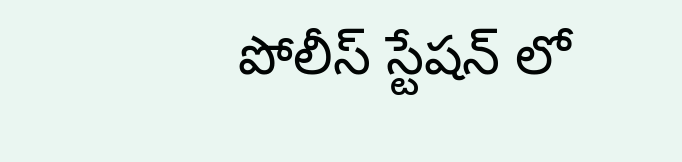పోలీస్ స్టేషన్ లో